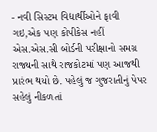- નવી સિસ્ટમ વિદ્યાર્થીઓને ફાવી ગઇ,એક પણ કોપીકેસ નહીં
એસ.એસ.સી બોર્ડની પરીક્ષાનો સમગ્ર રાજ્યની સાથે રાજકોટમાં પણ આજથી પ્રારંભ થયો છે. પહેલું જ ગુજરાતીનું પેપર સહેલું નીકળતાં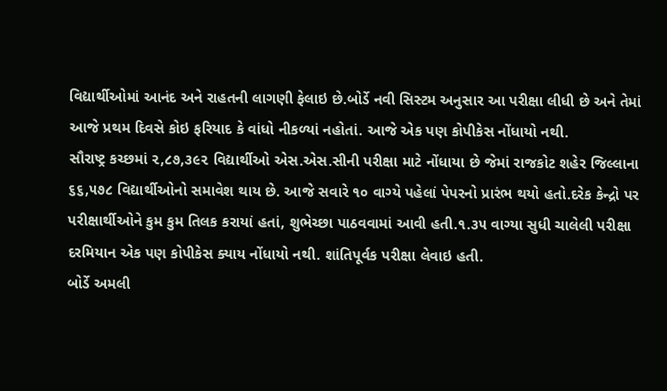વિદ્યાર્થીઓમાં આનંદ અને રાહતની લાગણી ફેલાઇ છે.બોર્ડે નવી સિસ્ટમ અનુસાર આ પરીક્ષા લીધી છે અને તેમાં આજે પ્રથમ દિવસે કોઇ ફરિયાદ કે વાંધો નીકળ્યાં નહોતાં. આજે એક પણ કોપીકેસ નોંધાયો નથી.
સૌરાષ્ટ્ર કચ્છમાં ૨,૮૭,૩૯૨ વિદ્યાર્થીઓ એસ.એસ.સીની પરીક્ષા માટે નોંધાયા છે જેમાં રાજકોટ શહેર જિલ્લાના ૬૬,૫૭૮ વિદ્યાર્થીઓનો સમાવેશ થાય છે. આજે સવારે ૧૦ વાગ્યે પહેલાં પેપરનો પ્રારંભ થયો હતો.દરેક કેન્દ્રો પર પરીક્ષાર્થીઓને કુમ કુમ તિલક કરાયાં હતાં, શુભેચ્છા પાઠવવામાં આવી હતી.૧.૩૫ વાગ્યા સુધી ચાલેલી પરીક્ષા દરમિયાન એક પણ કોપીકેસ ક્યાય નોંધાયો નથી. શાંતિપૂર્વક પરીક્ષા લેવાઇ હતી.
બોર્ડે અમલી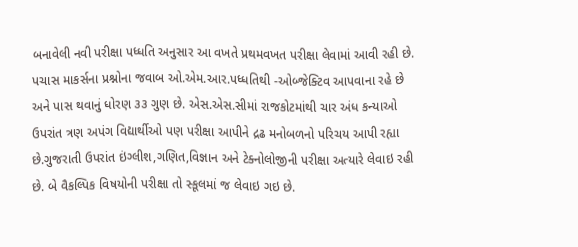બનાવેલી નવી પરીક્ષા પધ્ધતિ અનુસાર આ વખતે પ્રથમવખત પરીક્ષા લેવામાં આવી રહી છે. પચાસ માકર્સના પ્રશ્નોના જવાબ ઓ.એમ.આર.પધ્ધતિથી -ઓબ્જેક્ટિવ આપવાના રહે છે અને પાસ થવાનું ધોરણ ૩૩ ગુણ છે. એસ.એસ.સીમાં રાજકોટમાંથી ચાર અંધ કન્યાઓ ઉપરાંત ત્રણ અપંગ વિદ્યાર્થીઓ પણ પરીક્ષા આપીને દ્રઢ મનોબળનો પરિચય આપી રહ્યા છે.ગુજરાતી ઉપરાંત ઇંગ્લીશ,ગણિત,વિજ્ઞાન અને ટેક્નોલોજીની પરીક્ષા અત્યારે લેવાઇ રહી છે. બે વૈકલ્પિક વિષયોની પરીક્ષા તો સ્કૂલમાં જ લેવાઇ ગઇ છે.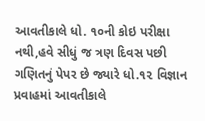આવતીકાલે ધો. ૧૦ની કોઇ પરીક્ષા નથી,હવે સીધું જ ત્રણ દિવસ પછી ગણિતનું પેપર છે જ્યારે ધો.૧૨ વિજ્ઞાન પ્રવાહમાં આવતીકાલે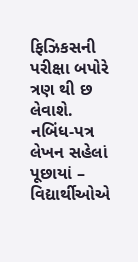ફિઝિકસની પરીક્ષા બપોરે ત્રણ થી છ લેવાશે.
નબિંધ-પત્ર લેખન સહેલાં પૂછાયાં –
વિદ્યાર્થીઓએ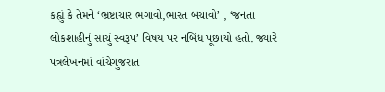કહ્યું કે તેમને ‘ભ્રષ્ટાચાર ભગાવો,ભારત બચાવો’ , ‘જનતા લોકશાહીનું સાચું સ્વરૂપ’ વિષય પર નબિંધ પૂછાયો હતો. જ્યારે પત્રલેખનમાં વાંચેગુજરાત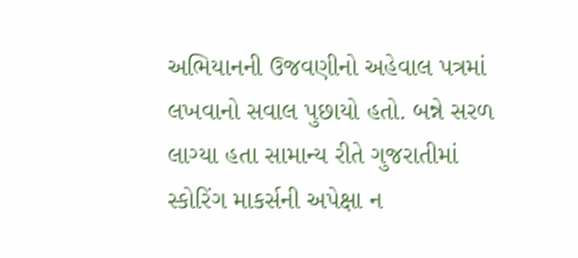અભિયાનની ઉજવણીનો અહેવાલ પત્રમાં લખવાનો સવાલ પુછાયો હતો. બન્ને સરળ લાગ્યા હતા સામાન્ય રીતે ગુજરાતીમાં સ્કોરિંગ માકર્સની અપેક્ષા ન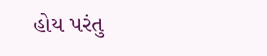હોય પરંતુ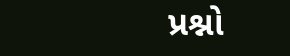પ્રશ્નો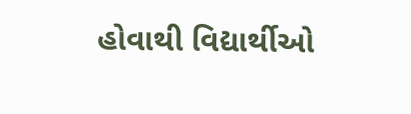હોવાથી વિદ્યાર્થીઓ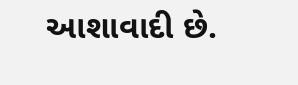આશાવાદી છે.